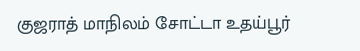குஜராத் மாநிலம் சோட்டா உதய்பூர்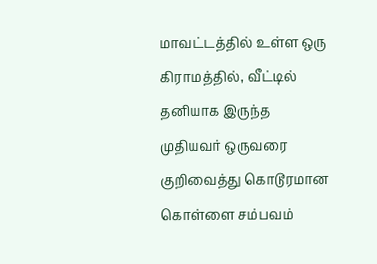மாவட்டத்தில் உள்ள ஒரு கிராமத்தில், வீட்டில் தனியாக இருந்த முதியவர் ஒருவரை குறிவைத்து கொடூரமான கொள்ளை சம்பவம்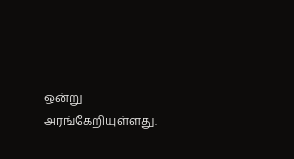ஒன்று அரங்கேறியுள்ளது.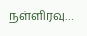நள்ளிரவு…